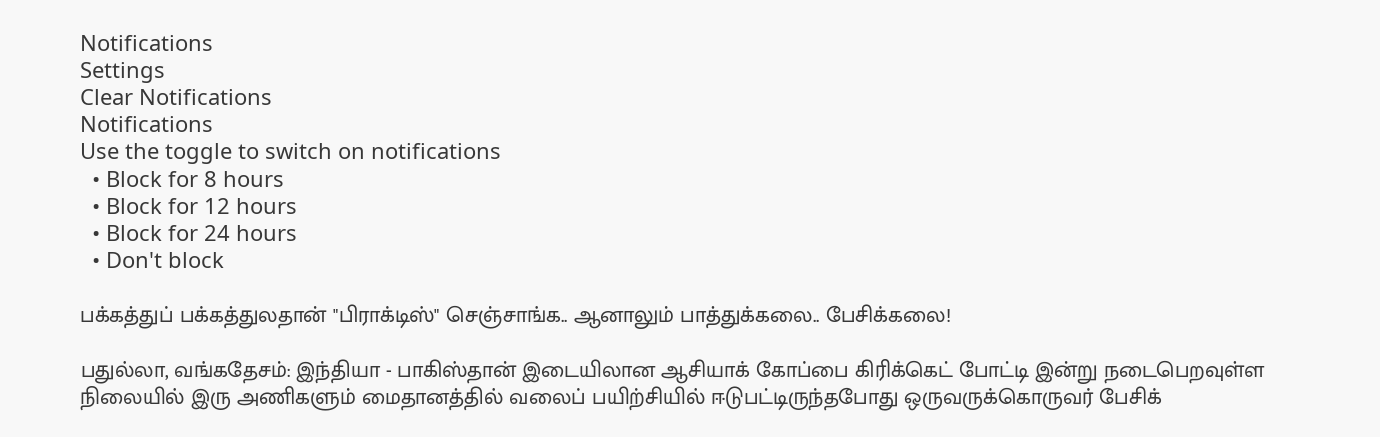Notifications
Settings
Clear Notifications
Notifications
Use the toggle to switch on notifications
  • Block for 8 hours
  • Block for 12 hours
  • Block for 24 hours
  • Don't block

பக்கத்துப் பக்கத்துலதான் "பிராக்டிஸ்" செஞ்சாங்க.. ஆனாலும் பாத்துக்கலை.. பேசிக்கலை!

பதுல்லா, வங்கதேசம்: இந்தியா - பாகிஸ்தான் இடையிலான ஆசியாக் கோப்பை கிரிக்கெட் போட்டி இன்று நடைபெறவுள்ள நிலையில் இரு அணிகளும் மைதானத்தில் வலைப் பயிற்சியில் ஈடுபட்டிருந்தபோது ஒருவருக்கொருவர் பேசிக்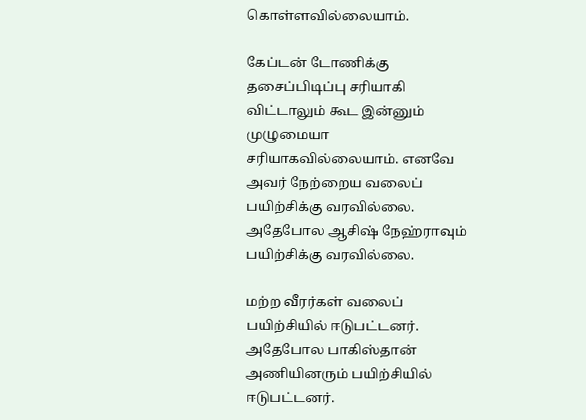கொள்ளவில்லையாம்.

கேப்டன் டோணிக்கு தசைப்பிடிப்பு சரியாகி விட்டாலும் கூட இன்னும் முழுமையா சரியாகவில்லையாம். எனவே அவர் நேற்றைய வலைப் பயிற்சிக்கு வரவில்லை. அதேபோல ஆசிஷ் நேஹ்ராவும் பயிற்சிக்கு வரவில்லை.

மற்ற வீரர்கள் வலைப் பயிற்சியில் ஈடுபட்டனர். அதேபோல பாகிஸ்தான் அணியினரும் பயிற்சியில் ஈடுபட்டனர்.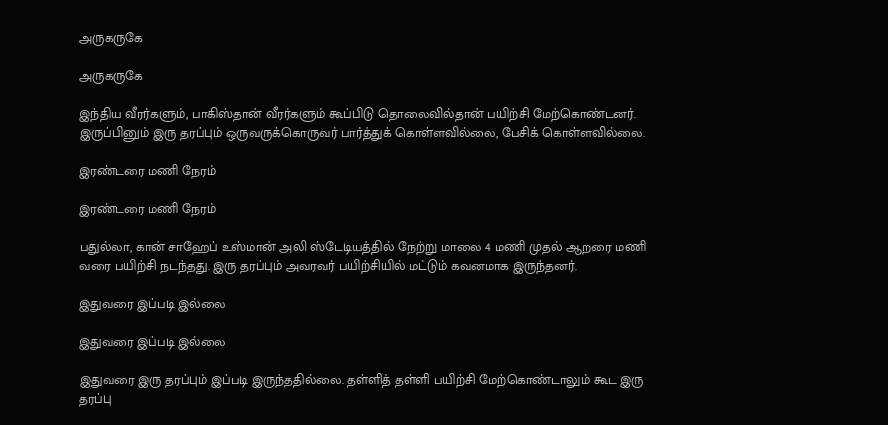அருகருகே

அருகருகே

இந்திய வீரர்களும், பாகிஸ்தான் வீரர்களும் கூப்பிடு தொலைவில்தான் பயிற்சி மேற்கொண்டனர். இருப்பினும் இரு தரப்பும் ஒருவருக்கொருவர் பார்த்துக் கொள்ளவில்லை, பேசிக் கொள்ளவில்லை.

இரண்டரை மணி நேரம்

இரண்டரை மணி நேரம்

பதுல்லா, கான் சாஹேப் உஸ்மான் அலி ஸ்டேடியத்தில் நேற்று மாலை 4 மணி முதல் ஆறரை மணி வரை பயிற்சி நடந்தது. இரு தரப்பும் அவரவர் பயிற்சியில் மட்டும் கவனமாக இருந்தனர்.

இதுவரை இப்படி இல்லை

இதுவரை இப்படி இல்லை

இதுவரை இரு தரப்பும் இப்படி இருந்ததில்லை. தள்ளித் தள்ளி பயிற்சி மேற்கொண்டாலும் கூட இரு தரப்பு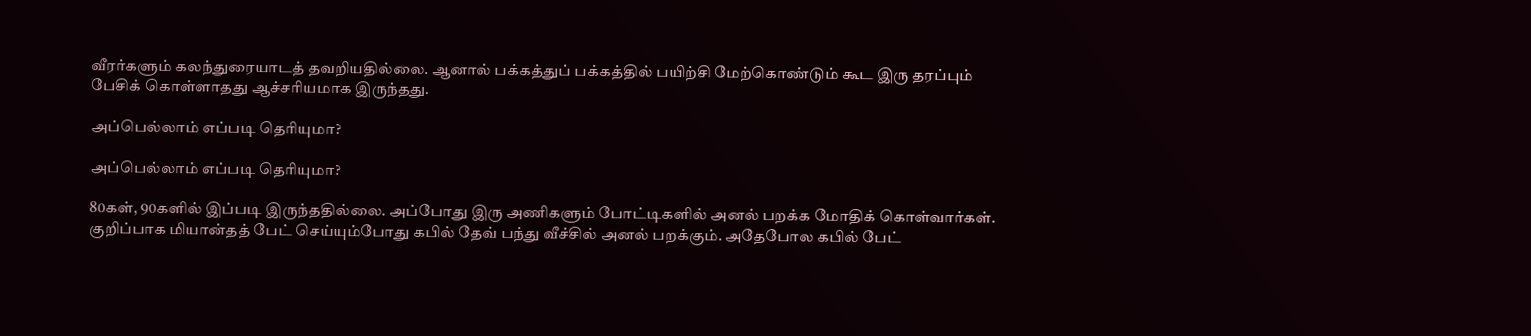வீரர்களும் கலந்துரையாடத் தவறியதில்லை. ஆனால் பக்கத்துப் பக்கத்தில் பயிற்சி மேற்கொண்டும் கூட இரு தரப்பும் பேசிக் கொள்ளாதது ஆச்சரியமாக இருந்தது.

அப்பெல்லாம் எப்படி தெரியுமா?

அப்பெல்லாம் எப்படி தெரியுமா?

80கள், 90களில் இப்படி இருந்ததில்லை. அப்போது இரு அணிகளும் போட்டிகளில் அனல் பறக்க மோதிக் கொள்வார்கள். குறிப்பாக மியான்தத் பேட் செய்யும்போது கபில் தேவ் பந்து வீச்சில் அனல் பறக்கும். அதேபோல கபில் பேட்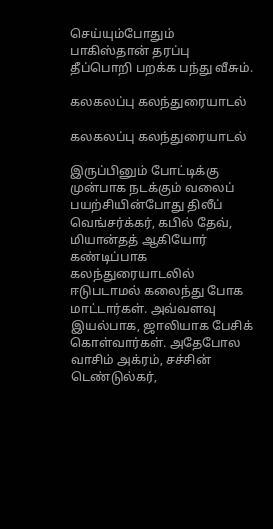செய்யும்போதும் பாகிஸ்தான் தரப்பு தீப்பொறி பறக்க பந்து வீசும்.

கலகலப்பு கலந்துரையாடல்

கலகலப்பு கலந்துரையாடல்

இருப்பினும் போட்டிக்கு முன்பாக நடக்கும் வலைப் பயற்சியின்போது திலீப் வெங்சர்க்கர், கபில் தேவ், மியான்தத் ஆகியோர் கண்டிப்பாக கலந்துரையாடலில் ஈடுபடாமல் கலைந்து போக மாட்டார்கள். அவ்வளவு இயல்பாக, ஜாலியாக பேசிக் கொள்வார்கள். அதேபோல வாசிம் அக்ரம், சச்சின் டெண்டுல்கர்,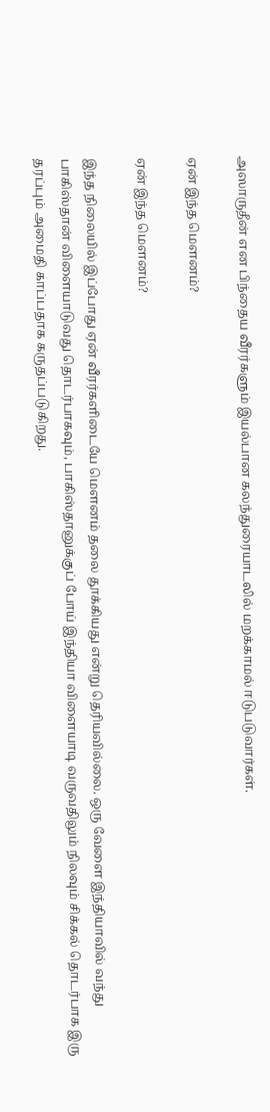அஸாருதீன் என பிந்தைய வீரர்களும் இயல்பான கலந்துரையாடலில் மறக்காமல் ஈடுபடுவார்கள்.

ஏன் இந்த மெளனம்?

ஏன் இந்த மெளனம்?

இந்த நிலையில் இப்போது ஏன் வீரர்களிடையே மெளனம் தலை தூக்கியது என்று தெரியவில்லை. ஒரு வேளை இந்தியாவில் வந்து பாகிஸ்தான் விளையாடுவது தொடர்பாகவும், பாகிஸ்தானுக்குப் போய் இந்தியா விளையாடி வருவதிலும் நிலவும் சிக்கல் தொடர்பாக இரு தரப்பும் அமைதி காப்பதாக கருதப்படுகிறது.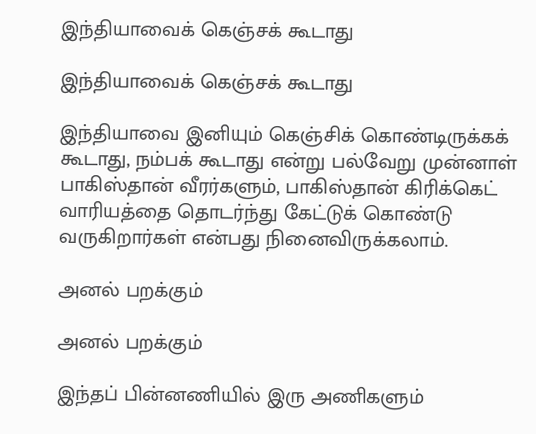இந்தியாவைக் கெஞ்சக் கூடாது

இந்தியாவைக் கெஞ்சக் கூடாது

இந்தியாவை இனியும் கெஞ்சிக் கொண்டிருக்கக் கூடாது, நம்பக் கூடாது என்று பல்வேறு முன்னாள் பாகிஸ்தான் வீரர்களும், பாகிஸ்தான் கிரிக்கெட் வாரியத்தை தொடர்ந்து கேட்டுக் கொண்டு வருகிறார்கள் என்பது நினைவிருக்கலாம்.

அனல் பறக்கும்

அனல் பறக்கும்

இந்தப் பின்னணியில் இரு அணிகளும்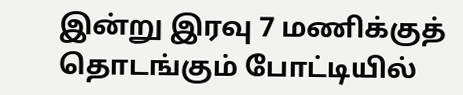இன்று இரவு 7 மணிக்குத் தொடங்கும் போட்டியில்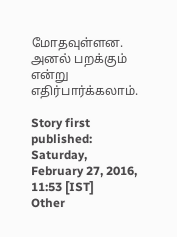மோதவுள்ளன. அனல் பறக்கும் என்று எதிர்பார்க்கலாம்.

Story first published: Saturday, February 27, 2016, 11:53 [IST]
Other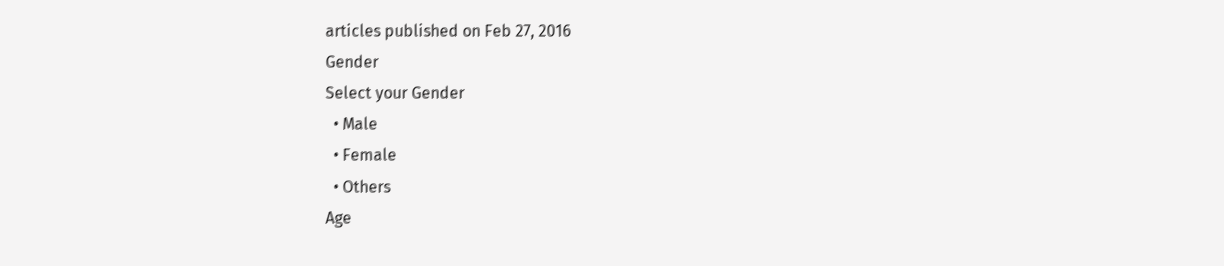articles published on Feb 27, 2016
Gender
Select your Gender
  • Male
  • Female
  • Others
Age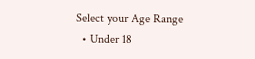Select your Age Range
  • Under 18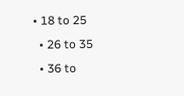• 18 to 25
  • 26 to 35
  • 36 to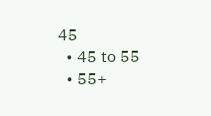45
  • 45 to 55
  • 55+